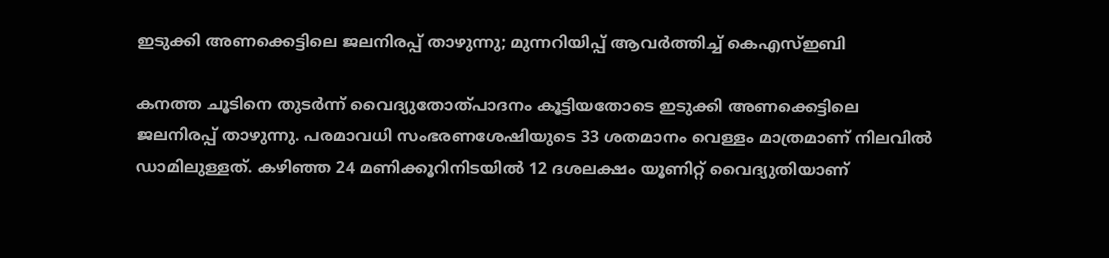ഇടുക്കി അണക്കെട്ടിലെ ജലനിരപ്പ് താഴുന്നു; മുന്നറിയിപ്പ് ആവർത്തിച്ച് കെഎസ്ഇബി

കനത്ത ചൂടിനെ തുടർന്ന് വൈദ്യുതോത്പാദനം കൂട്ടിയതോടെ ഇടുക്കി അണക്കെട്ടിലെ ജലനിരപ്പ് താഴുന്നു. പരമാവധി സംഭരണശേഷിയുടെ 33 ശതമാനം വെള്ളം മാത്രമാണ് നിലവിൽ ഡാമിലുള്ളത്. കഴിഞ്ഞ 24 മണിക്കൂറിനിടയിൽ 12 ദശലക്ഷം യൂണിറ്റ് വൈദ്യുതിയാണ്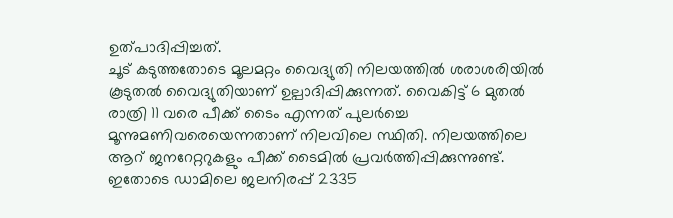ഉത്പാദിപ്പിച്ചത്.
ചൂട് കടുത്തതോടെ മൂലമറ്റം വൈദ്യുതി നിലയത്തിൽ ശരാശരിയിൽ കൂടുതൽ വൈദ്യുതിയാണ് ഉല്പാദിപ്പിക്കുന്നത്. വൈകിട്ട് 6 മുതൽ രാത്രി 11 വരെ പീക്ക് ടൈം എന്നത് പുലർച്ചെ മൂന്നുമണിവരെയെന്നതാണ് നിലവിലെ സ്ഥിതി. നിലയത്തിലെ ആറ് ജനറേറ്ററുകളും പീക്ക് ടൈമിൽ പ്രവർത്തിപ്പിക്കുന്നുണ്ട്. ഇതോടെ ഡാമിലെ ജലനിരപ്പ് 2335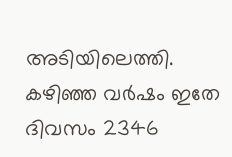അടിയിലെത്തി. കഴിഞ്ഞ വർഷം ഇതേ ദിവസം 2346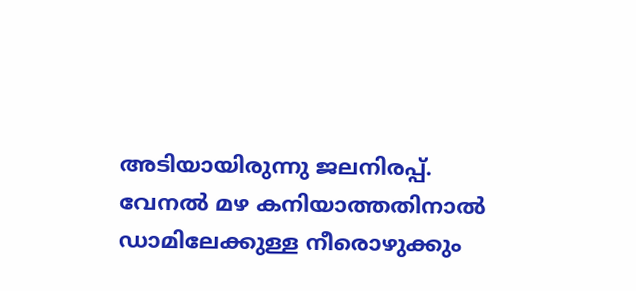അടിയായിരുന്നു ജലനിരപ്പ്. വേനൽ മഴ കനിയാത്തതിനാൽ ഡാമിലേക്കുള്ള നീരൊഴുക്കും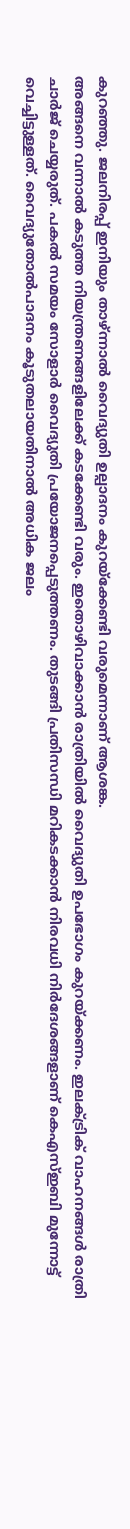കുറഞ്ഞു. ജലനിരപ്പ് ഇനിയും താഴ്ന്നാൽ വൈദ്യുതി ഉല്പാദനം കുറയ്ക്കേണ്ടി വരുമെന്നാണ് ആശങ്ക.
അങ്ങനെ വന്നാൽ കടുത്ത നിയന്ത്രണങ്ങളിലേക്ക് കടക്കേണ്ടി വരും. ഇതൊഴിവാക്കാൻ രാത്രിയിൽ വൈദ്യുതി ഉപഭോഗം കുറയ്ക്കണം. ഇലക്ട്രിക് വാഹനങ്ങൾ രാത്രി ചാർജ് ചെയ്യരുത്. പകൽ സമയം സോളാർ വൈദ്യുതി പ്രയോജനപ്പെടുത്തണം. തുടങ്ങി പ്രതിസന്ധി മറികടക്കാൻ നിരവധി നിർദേശങ്ങളാണ് കെഎസ്ഇബി മുന്നോട്ട് വെച്ചിട്ടുള്ളത്. വൈദ്യുതോൽപാദനം കൂടുതലായതിനാൽ അധിക ജലം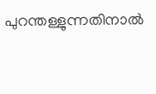പുറന്തള്ളുന്നതിനാൽ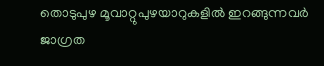തൊടുപുഴ മൂവാറ്റുപുഴയാറുകളിൽ ഇറങ്ങുന്നവർ ജാഗ്രത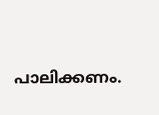പാലിക്കണം.